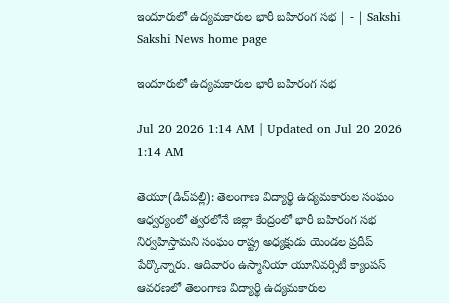ఇందూరులో ఉద్యమకారుల భారీ బహిరంగ సభ | - | Sakshi
Sakshi News home page

ఇందూరులో ఉద్యమకారుల భారీ బహిరంగ సభ

Jul 20 2026 1:14 AM | Updated on Jul 20 2026 1:14 AM

తెయూ(డిచ్‌పల్లి): తెలంగాణ విద్యార్థి ఉద్యమకారుల సంఘం ఆధ్వర్యంలో త్వరలోనే జిల్లా కేంద్రంలో భారీ బహిరంగ సభ నిర్వహిస్తామని సంఘం రాష్ట్ర అధ్యక్షుడు యెండల ప్రదీప్‌ పేర్కొన్నారు. ఆదివారం ఉస్మానియా యూనివర్సిటీ క్యాంపస్‌ ఆవరణలో తెలంగాణ విద్యార్థి ఉద్యమకారుల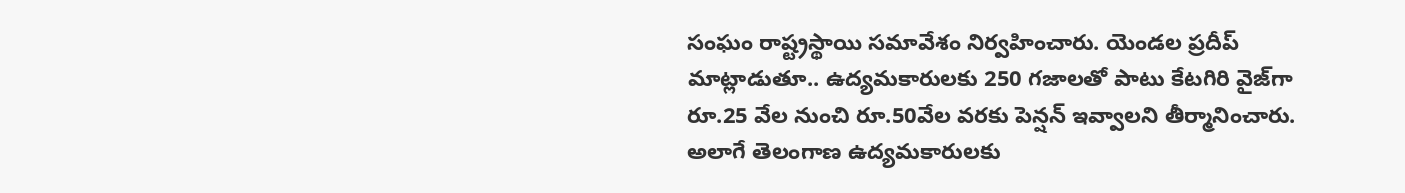సంఘం రాష్ట్రస్థాయి సమావేశం నిర్వహించారు. యెండల ప్రదీప్‌ మాట్లాడుతూ.. ఉద్యమకారులకు 250 గజాలతో పాటు కేటగిరి వైజ్‌గా రూ.25 వేల నుంచి రూ.50వేల వరకు పెన్షన్‌ ఇవ్వాలని తీర్మానించారు. అలాగే తెలంగాణ ఉద్యమకారులకు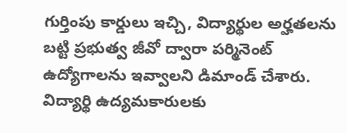గుర్తింపు కార్డులు ఇచ్చి, విద్యార్థుల అర్హతలను బట్టి ప్రభుత్వ జీవో ద్వారా పర్మినెంట్‌ ఉద్యోగాలను ఇవ్వాలని డిమాండ్‌ చేశారు. విద్యార్థి ఉద్యమకారులకు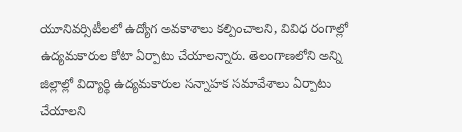యూనివర్సిటీలలో ఉద్యోగ అవకాశాలు కల్పించాలని, వివిధ రంగాల్లో ఉద్యమకారుల కోటా ఏర్పాటు చేయాలన్నారు. తెలంగాణలోని అన్ని జిల్లాల్లో విద్యార్థి ఉద్యమకారుల సన్నాహక సమావేశాలు ఏర్పాటు చేయాలని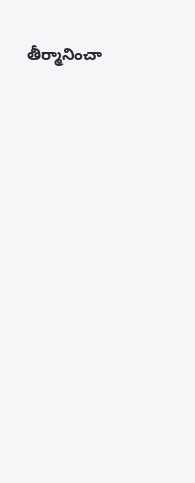తీర్మానించా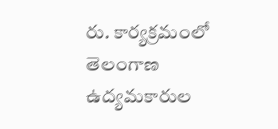రు. కార్యక్రమంలో తెలంగాణ ఉద్యమకారుల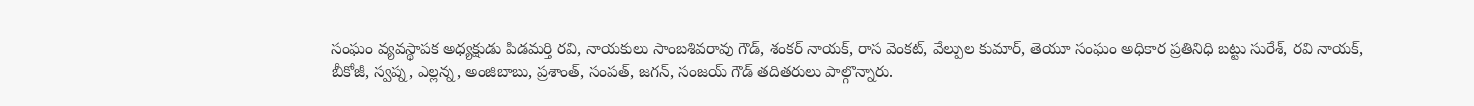సంఘం వ్యవస్థాపక అధ్యక్షుడు పిడమర్తి రవి, నాయకులు సాంబశివరావు గౌడ్‌, శంకర్‌ నాయక్‌, రాస వెంకట్‌, వేల్పుల కుమార్‌, తెయూ సంఘం అధికార ప్రతినిధి బట్టు సురేశ్‌, రవి నాయక్‌, బీకోజీ, స్వప్న, ఎల్లన్న, అంజిబాబు, ప్రశాంత్‌, సంపత్‌, జగన్‌, సంజయ్‌ గౌడ్‌ తదితరులు పాల్గొన్నారు.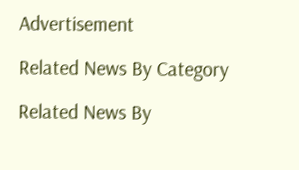Advertisement

Related News By Category

Related News By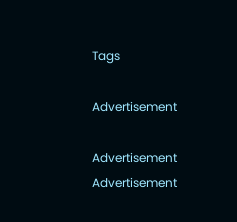Tags

Advertisement

Advertisement
Advertisement